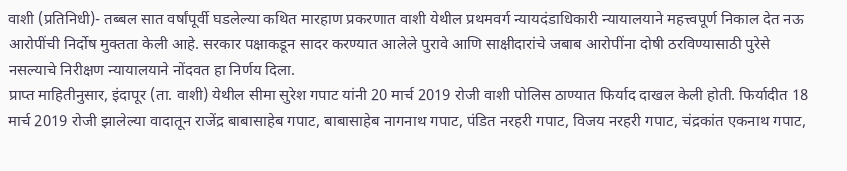वाशी (प्रतिनिधी)- तब्बल सात वर्षांपूर्वी घडलेल्या कथित मारहाण प्रकरणात वाशी येथील प्रथमवर्ग न्यायदंडाधिकारी न्यायालयाने महत्त्वपूर्ण निकाल देत नऊ आरोपींची निर्दोष मुक्तता केली आहे. सरकार पक्षाकडून सादर करण्यात आलेले पुरावे आणि साक्षीदारांचे जबाब आरोपींना दोषी ठरविण्यासाठी पुरेसे नसल्याचे निरीक्षण न्यायालयाने नोंदवत हा निर्णय दिला.
प्राप्त माहितीनुसार, इंदापूर (ता. वाशी) येथील सीमा सुरेश गपाट यांनी 20 मार्च 2019 रोजी वाशी पोलिस ठाण्यात फिर्याद दाखल केली होती. फिर्यादीत 18 मार्च 2019 रोजी झालेल्या वादातून राजेंद्र बाबासाहेब गपाट, बाबासाहेब नागनाथ गपाट, पंडित नरहरी गपाट, विजय नरहरी गपाट, चंद्रकांत एकनाथ गपाट,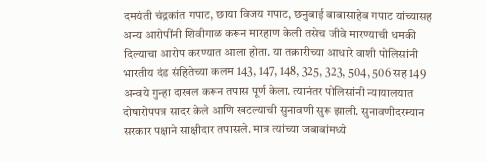दमयंती चंद्रकांत गपाट, छाया विजय गपाट, छनुबाई बाबासाहेब गपाट यांच्यासह अन्य आरोपींनी शिवीगाळ करून मारहाण केली तसेच जीवे मारण्याची धमकी दिल्याचा आरोप करण्यात आला होता. या तक्रारीच्या आधारे वाशी पोलिसांनी भारतीय दंड संहितेच्या कलम 143, 147, 148, 325, 323, 504, 506 सह 149 अन्वये गुन्हा दाखल करून तपास पूर्ण केला. त्यानंतर पोलिसांनी न्यायालयात दोषारोपपत्र सादर केले आणि खटल्याची सुनावणी सुरू झाली. सुनावणीदरम्यान सरकार पक्षाने साक्षीदार तपासले. मात्र त्यांच्या जबाबांमध्ये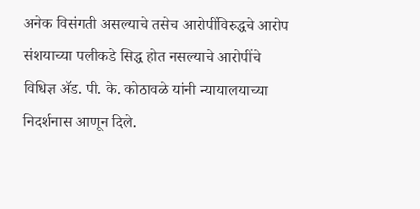अनेक विसंगती असल्याचे तसेच आरोपींविरुद्धचे आरोप संशयाच्या पलीकडे सिद्ध होत नसल्याचे आरोपींचे विधिज्ञ ॲड. पी. के. कोठावळे यांनी न्यायालयाच्या निदर्शनास आणून दिले.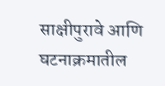साक्षीपुरावे आणि घटनाक्रमातील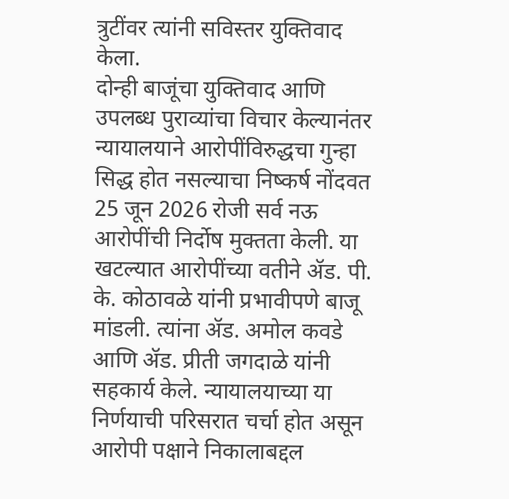त्रुटींवर त्यांनी सविस्तर युक्तिवाद केला.
दोन्ही बाजूंचा युक्तिवाद आणि उपलब्ध पुराव्यांचा विचार केल्यानंतर न्यायालयाने आरोपींविरुद्धचा गुन्हा सिद्ध होत नसल्याचा निष्कर्ष नोंदवत 25 जून 2026 रोजी सर्व नऊ आरोपींची निर्दोष मुक्तता केली. या खटल्यात आरोपींच्या वतीने ॲड. पी. के. कोठावळे यांनी प्रभावीपणे बाजू मांडली. त्यांना ॲड. अमोल कवडे आणि ॲड. प्रीती जगदाळे यांनी सहकार्य केले. न्यायालयाच्या या निर्णयाची परिसरात चर्चा होत असून आरोपी पक्षाने निकालाबद्दल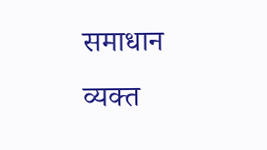समाधान व्यक्त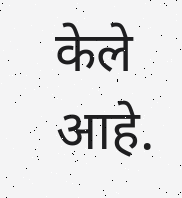केले आहे.